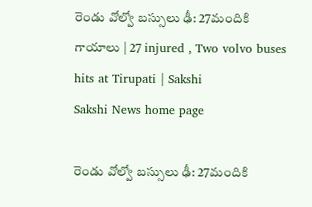రెండు వోల్వో బస్సులు ఢీ: 27మందికి గాయాలు | 27 injured , Two volvo buses hits at Tirupati | Sakshi
Sakshi News home page

రెండు వోల్వో బస్సులు ఢీ: 27మందికి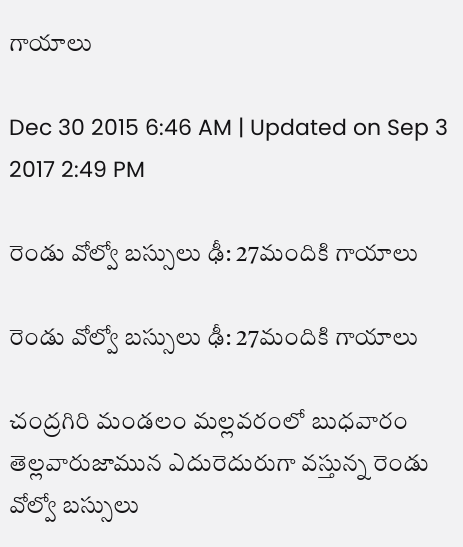గాయాలు

Dec 30 2015 6:46 AM | Updated on Sep 3 2017 2:49 PM

రెండు వోల్వో బస్సులు ఢీ: 27మందికి గాయాలు

రెండు వోల్వో బస్సులు ఢీ: 27మందికి గాయాలు

చంద్రగిరి మండలం మల్లవరంలో బుధవారం తెల్లవారుజామున ఎదురెదురుగా వస్తున్న రెండు వోల్వో బస్సులు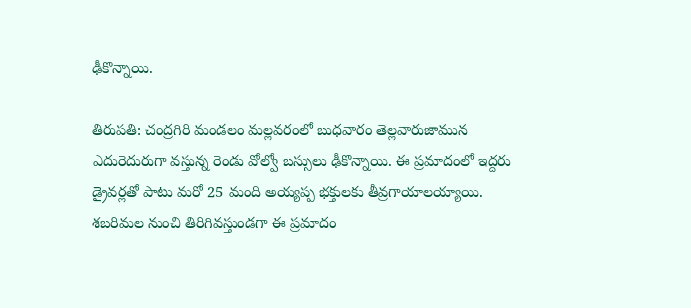ఢీకొన్నాయి.

తిరుపతి: చంద్రగిరి మండలం మల్లవరంలో బుధవారం తెల్లవారుజామున ఎదురెదురుగా వస్తున్న రెండు వోల్వో బస్సులు ఢీకొన్నాయి. ఈ ప్రమాదంలో ఇద్దరు డ్రైవర్లతో పాటు మరో 25 మంది అయ్యప్ప భక్తులకు తీవ్రగాయాలయ్యాయి. శబరిమల నుంచి తిరిగివస్తుండగా ఈ ప్రమాదం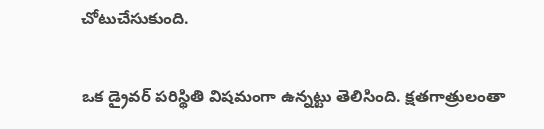చోటుచేసుకుంది.

ఒక డ్రైవర్‌ పరిస్థితి విషమంగా ఉన్నట్టు తెలిసింది. క్షతగాత్రులంతా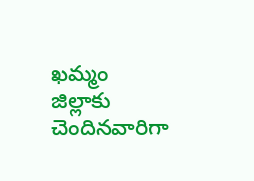ఖమ్మం జిల్లాకు చెందినవారిగా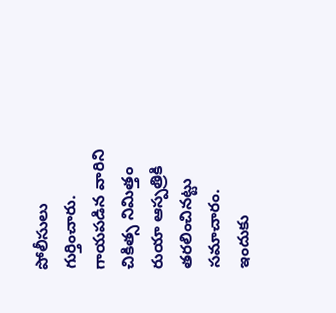పోలీసులు గుర్తించారు. గాయపడిన వారిని చికిత్స నిమిత్తం రుయా ఆస్పత్రికి తరలించినట్టు సమాచారం. ఇందుకు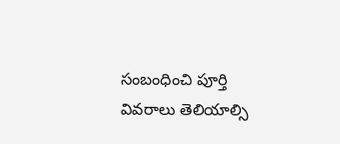సంబంధించి పూర్తి వివరాలు తెలియాల్సి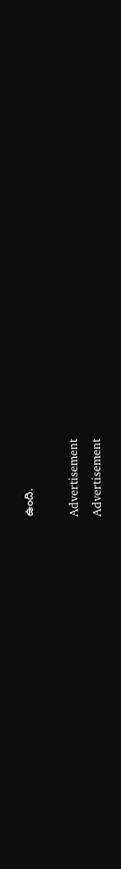ఉంది.

Advertisement
Advertisement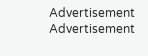Advertisement
Advertisement